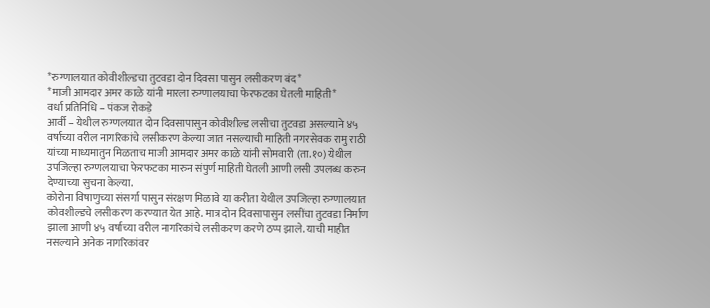*रुग्णालयात कोवीशील्डचा तुटवडा दोन दिवसा पासुन लसीकरण बंद*
*माजी आमदार अमर काळे यांनी मारला रुग्णालयाचा फेरफटका घेतली माहिती*
वर्धा प्रतिनिधि – पंकज रोकड़े
आर्वी – येथील रुग्णलयात दोन दिवसापासुन कोवीशील्ड लसीचा तुटवडा असल्याने ४५ वर्षाच्या वरील नागरिकांचे लसीकरण केल्या जात नसल्याची माहिती नगरसेवक रामु राठी यांच्या माध्यमातुन मिळताच माजी आमदार अमर काळे यांनी सोमवारी (ता.१०) येथील उपजिल्हा रुग्णलयाचा फेरफटका मारुन संपुर्ण माहिती घेतली आणी लसी उपलब्ध करुन देण्याच्या सुचना केल्या.
कोरोना विषाणुच्या संसर्गा पासुन संरक्षण मिळावे या करीता येथील उपजिल्हा रुग्णालयात कोवशील्डचे लसीकरण करण्यात येत आहे. मात्र दोन दिवसापासुन लसींचा तुटवडा निर्माण झाला आणी ४५ वर्षाच्या वरील नागरिकांचे लसीकरण करणे ठप्प झाले. याची माहीत नसल्याने अनेक नागरिकांवर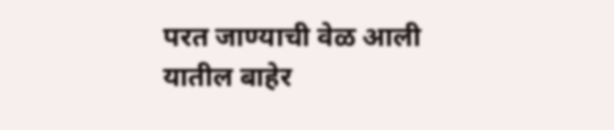परत जाण्याची वेळ आली यातील बाहेर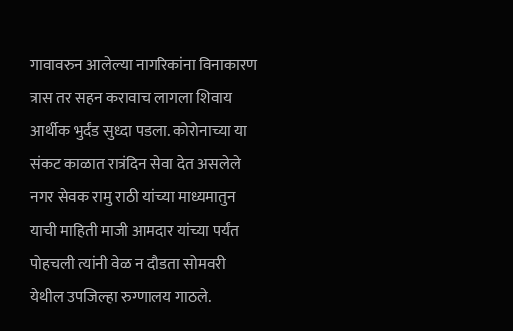गावावरुन आलेल्या नागरिकांना विनाकारण त्रास तर सहन करावाच लागला शिवाय आर्थीक भुर्दंड सुध्दा पडला. कोरोनाच्या या संकट काळात रात्रंदिन सेवा देत असलेले नगर सेवक रामु राठी यांच्या माध्यमातुन याची माहिती माजी आमदार यांच्या पर्यंत पोहचली त्यांनी वेळ न दौडता सोमवरी येथील उपजिल्हा रुग्णालय गाठले.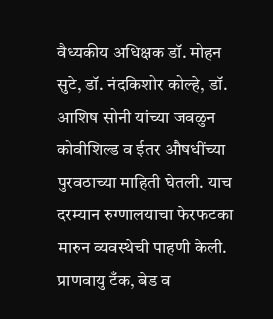वैध्यकीय अधिक्षक डॉ. मोहन सुटे, डॉ. नंदकिशोर कोल्हे, डॉ. आशिष सोनी यांच्या जवळुन कोवीशिल्ड व ईतर औषधींच्या पुरवठाच्या माहिती घेतली. याच दरम्यान रुग्णालयाचा फेरफटका मारुन व्यवस्थेची पाहणी केली.
प्राणवायु टँक, बेड व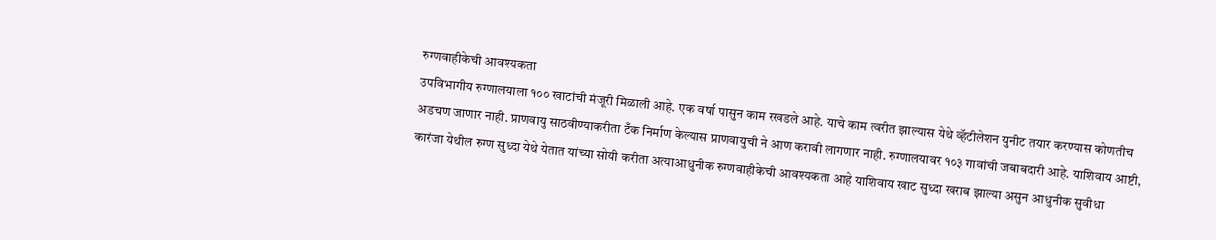रुग्णवाहीकेची आवश्यकता
उपविभागीय रुग्णालयाला १०० खाटांची मंजूरी मिळाली आहे. एक वर्षा पासुन काम रखडले आहे. याचे काम त्वरीत झाल्यास येथे व्हॅटीलेशन युनीट तयार करण्यास कोणतीच अडचण जाणार नाही. प्राणवायु साठवीण्याकरीता टँक निर्माण केल्यास प्राणवायुची ने आण करावी लागणार नाही. रुग्णालयावर १०३ गावांची जबाबदारी आहे. याशिवाय आष्टी, कारंजा येथील रुग्ण सुध्दा येथे येतात यांच्या सोयी करीता अत्याआधुनीक रुग्णवाहीकेची आवश्यकता आहे याशिवाय खाट सुध्दा खराब झाल्या असुन आधुनीक सुवीधा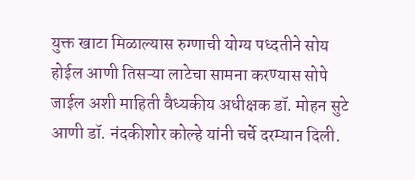युक्त खाटा मिळाल्यास रुग्णाची योग्य पध्दतीने सोय होईल आणी तिसऱ्या लाटेचा सामना करण्यास सोपे जाईल अशी माहिती वैध्यकीय अधीक्षक डॉ. मोहन सुटे आणी डॉ. नंदकीशोर कोल्हे यांनी चर्चे दरम्यान दिली.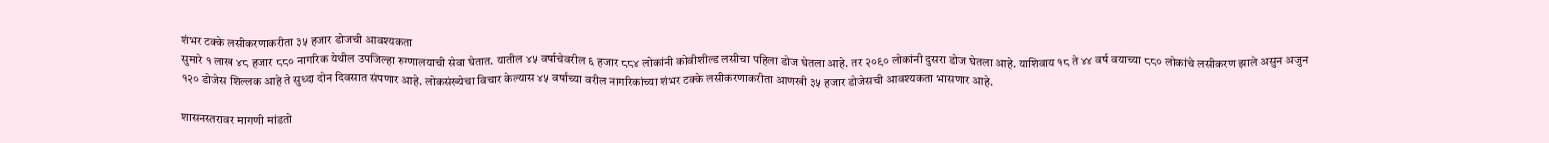शंभर टक्के लसीकरणाकरीता ३५ हजार डोजची आवश्यकता
सुमारे १ लाख ४८ हजार ८८० नागरिक येथील उपजिल्हा रुग्णालयाची सेवा घेतात. यातील ४५ वर्षाचेवरील ६ हजार ८८४ लोकांनी कोवीशील्ड लसीचा पहिला डोज घेतला आहे. तर २०९० लोकांनी दुसरा डोज घेतला आहे. याशिवाय १८ ते ४४ वर्ष वयाच्या ८८० लोकांचे लसीकरण झाले असुन अजुन १२० डोजेस शिल्लक आहे ते सुध्दा दोन दिवसात संपणार आहे. लोकसंख्येचा विचार केल्यास ४५ वर्षाच्या वरील नागरिकांच्या शंभर टक्के लसीकरणाकरीता आणखी ३५ हजार डोजेसची आवश्यकता भासणार आहे.

शासनस्तरावर मागणी मांडतो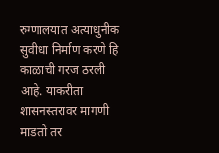रुग्णालयात अत्याधुनीक सुवीधा निर्माण करणे हि काळाची गरज ठरली आहे. याकरीता शासनस्तरावर मागणी माडतो तर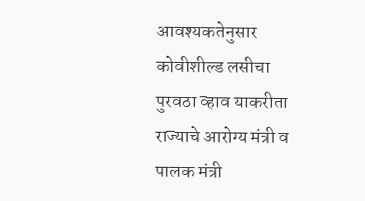आवश्यकतेनुसार कोवीशील्ड लसीचा पुरवठा व्हाव याकरीता राज्याचे आरोग्य मंत्री व पालक मंत्री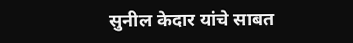सुनील केदार यांचे साबत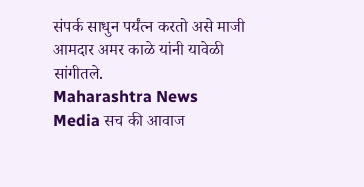संपर्क साधुन पर्यंत्न करतो असे माजी आमदार अमर काळे यांनी यावेळी सांगीतले.
Maharashtra News Media सच की आवाज